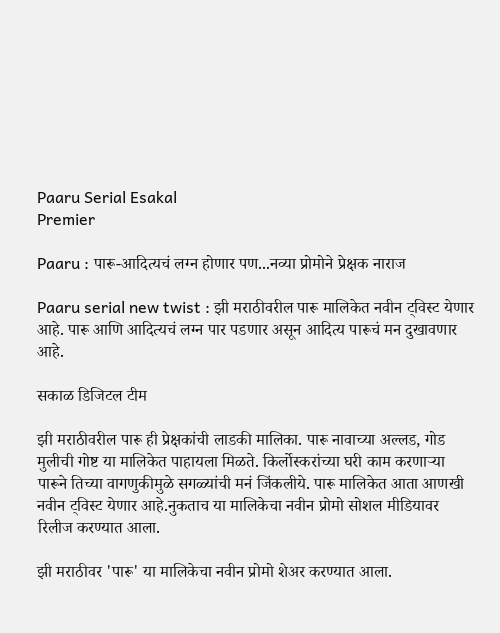Paaru Serial Esakal
Premier

Paaru : पारू-आदित्यचं लग्न होणार पण...नव्या प्रोमोने प्रेक्षक नाराज

Paaru serial new twist : झी मराठीवरील पारू मालिकेत नवीन ट्विस्ट येणार आहे. पारू आणि आदित्यचं लग्न पार पडणार असून आदित्य पारूचं मन दुखावणार आहे.

सकाळ डिजिटल टीम

झी मराठीवरील पारू ही प्रेक्षकांची लाडकी मालिका. पारू नावाच्या अल्लड, गोड मुलीची गोष्ट या मालिकेत पाहायला मिळते. किर्लोस्करांच्या घरी काम करणाऱ्या पारूने तिच्या वागणुकीमुळे सगळ्यांची मनं जिंकलीये. पारू मालिकेत आता आणखी नवीन ट्विस्ट येणार आहे.नुकताच या मालिकेचा नवीन प्रोमो सोशल मीडियावर रिलीज करण्यात आला.

झी मराठीवर 'पारू' या मालिकेचा नवीन प्रोमो शेअर करण्यात आला.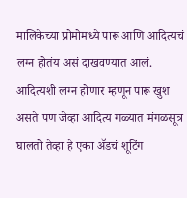मालिकेच्या प्रोमोमध्ये पारू आणि आदित्यचं लग्न होतंय असं दाखवण्यात आलं. आदित्यशी लग्न होणार म्हणून पारू खुश असते पण जेव्हा आदित्य गळ्यात मंगळसूत्र घालतो तेव्हा हे एका ॲडचं शूटिंग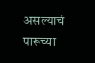असल्याचं पारूच्या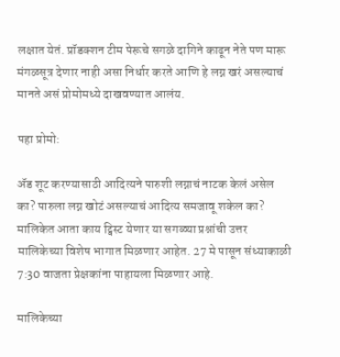लक्षात येतं. प्रॉडक्शन टीम पेरूचे सगळे दागिने काढून नेते पण मारू मंगळसूत्र देणार नाही असा निर्धार करते आणि हे लग्न खरं असल्याचं मानते असं प्रोमोमध्ये दाखवण्यात आलंय.

पहा प्रोमो:

ॲड शूट करण्यासाठी आदित्यने पारुशी लग्नाचं नाटक केलं असेल का? पारुला लग्न खोटं असल्याचं आदित्य समजावू शकेल का? मालिकेत आता काय ट्विस्ट येणार या सगळ्या प्रश्नांची उत्तर मालिकेच्या विशेष भागात मिळणार आहेत. 27 मे पासून संध्याकाळी 7:30 वाजता प्रेक्षकांना पाहायला मिळणार आहे.

मालिकेच्या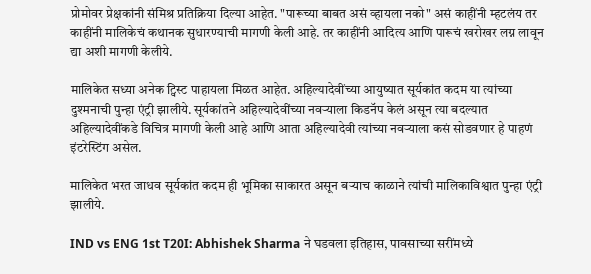प्रोमोवर प्रेक्षकांनी संमिश्र प्रतिक्रिया दिल्या आहेत. "पारूच्या बाबत असं व्हायला नको" असं काहींनी म्हटलंय तर काहींनी मालिकेचं कथानक सुधारण्याची मागणी केली आहे. तर काहींनी आदित्य आणि पारूचं खरोखर लग्न लावून द्या अशी मागणी केलीये.

मालिकेत सध्या अनेक ट्विस्ट पाहायला मिळत आहेत. अहिल्यादेवींच्या आयुष्यात सूर्यकांत कदम या त्यांच्या दुश्मनाची पुन्हा एंट्री झालीये. सूर्यकांतने अहिल्यादेवींच्या नवऱ्याला किडनॅप केलं असून त्या बदल्यात अहिल्यादेवींकडे विचित्र मागणी केली आहे आणि आता अहिल्यादेवी त्यांच्या नवऱ्याला कसं सोडवणार हे पाहणं इंटरेस्टिंग असेल.

मालिकेत भरत जाधव सूर्यकांत कदम ही भूमिका साकारत असून बऱ्याच काळाने त्यांची मालिकाविश्वात पुन्हा एंट्री झालीये.

IND vs ENG 1st T20I: Abhishek Sharma ने घडवला इतिहास, पावसाच्या सरींमध्ये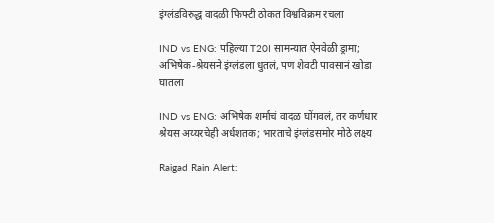इंग्लंडविरुद्ध वादळी फिफ्टी ठोकत विश्वविक्रम रचला

IND vs ENG: पहिल्या T20I सामन्यात ऐनवेळी ड्रामा; अभिषेक-श्रेयसने इंग्लंडला धुतलं, पण शेवटी पावसानं खोडा घातला

IND vs ENG: अभिषेक शर्माचं वादळ घोंगवलं, तर कर्णधार श्रेयस अय्यरचेही अर्धशतक; भारताचे इंग्लंडसमोर मोठे लक्ष्य

Raigad Rain Alert: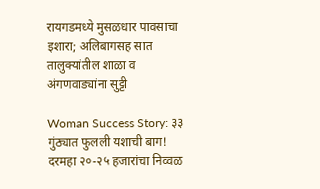रायगडमध्ये मुसळधार पावसाचा इशारा; अलिबागसह सात तालुक्यांतील शाळा व अंगणवाड्यांना सुट्टी

Woman Success Story: ३३ गुंठ्यात फुलली यशाची बाग! दरमहा २०-२५ हजारांचा निव्वळ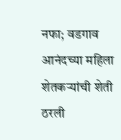नफा; वडगाव आनंदच्या महिला शेतकऱ्यांची शेती ठरली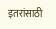इतरांसाठी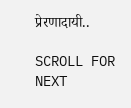प्रेरणादायी..

SCROLL FOR NEXT